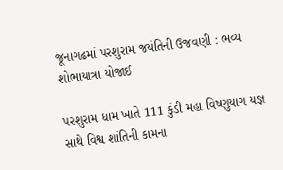જૂનાગઢમાં પરશુરામ જયંતિની ઉજવણી : ભવ્ય શોભાયાત્રા યોજાઈ

પરશુરામ ધામ ખાતે 111 કુંડી મહા વિષ્ણુયાગ યજ્ઞ સાથે વિશ્વ શાંતિની કામના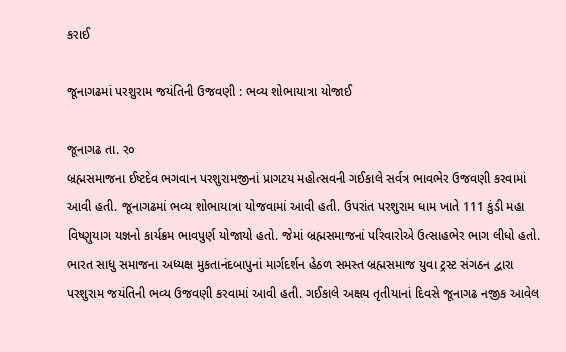કરાઈ

જૂનાગઢમાં પરશુરામ જયંતિની ઉજવણી : ભવ્ય શોભાયાત્રા યોજાઈ

જૂનાગઢ તા. ર૦
બ્રહ્મસમાજના ઈષ્ટદેવ ભગવાન પરશુરામજીનાં પ્રાગટય મહોત્સવની ગઈકાલે સર્વત્ર ભાવભેર ઉજવણી કરવામાં આવી હતી. જૂનાગઢમાં ભવ્ય શોભાયાત્રા યોજવામાં આવી હતી. ઉપરાંત પરશુરામ ધામ ખાતે 111 કુંડી મહા વિષ્ણુયાગ યજ્ઞનો કાર્યક્રમ ભાવપુર્ણ યોજાયો હતો. જેમાં બ્રહ્મસમાજનાં પરિવારોએ ઉત્સાહભેર ભાગ લીધો હતો. ભારત સાધુ સમાજના અધ્યક્ષ મુકતાનંદબાપુનાં માર્ગદર્શન હેઠળ સમસ્ત બ્રહ્મસમાજ યુવા ટ્રસ્ટ સંગઠન દ્વારા પરશુરામ જયંતિની ભવ્ય ઉજવણી કરવામાં આવી હતી. ગઈકાલે અક્ષય તૃતીયાનાં દિવસે જૂનાગઢ નજીક આવેલ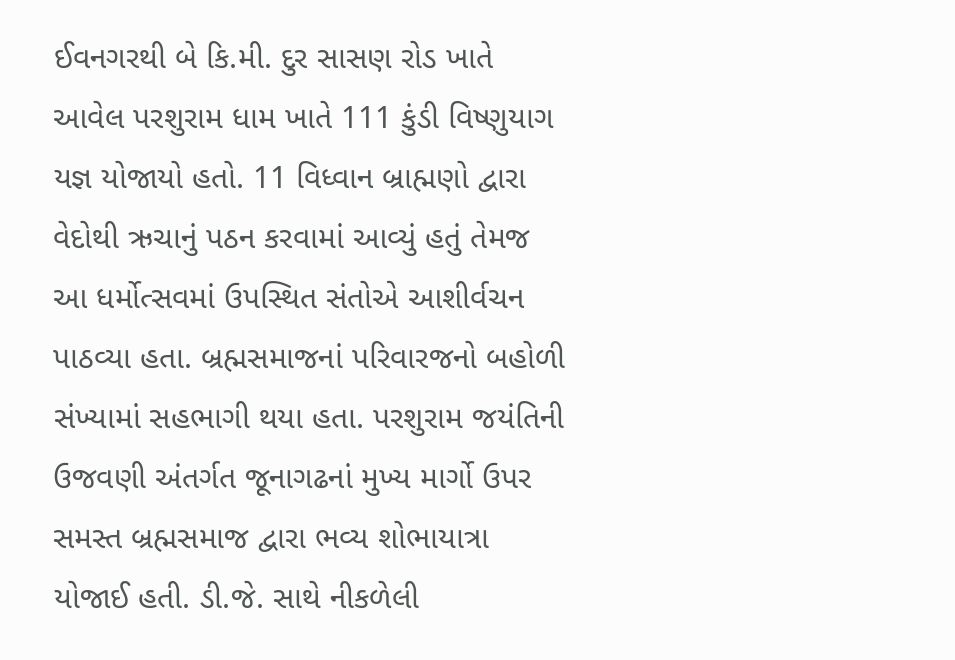ઈવનગરથી બે કિ.મી. દુર સાસણ રોડ ખાતે આવેલ પરશુરામ ધામ ખાતે 111 કુંડી વિષ્ણુયાગ યજ્ઞ યોજાયો હતો. 11 વિધ્વાન બ્રાહ્મણો દ્વારા વેદોથી ઋચાનું પઠન કરવામાં આવ્યું હતું તેમજ આ ધર્મોત્સવમાં ઉપસ્થિત સંતોએ આશીર્વચન પાઠવ્યા હતા. બ્રહ્મસમાજનાં પરિવારજનો બહોળી સંખ્યામાં સહભાગી થયા હતા. પરશુરામ જયંતિની ઉજવણી અંતર્ગત જૂનાગઢનાં મુખ્ય માર્ગો ઉપર સમસ્ત બ્રહ્મસમાજ દ્વારા ભવ્ય શોભાયાત્રા યોજાઈ હતી. ડી.જે. સાથે નીકળેલી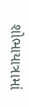શોભાયાત્રામાં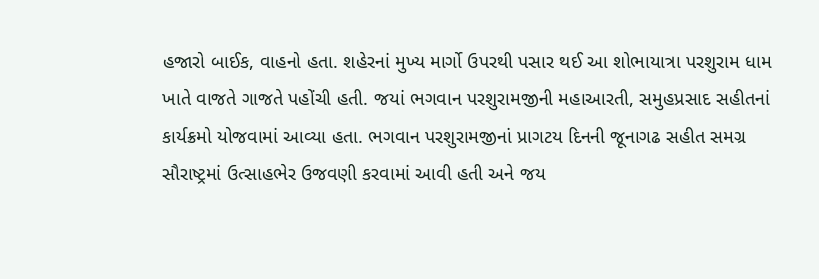હજારો બાઈક, વાહનો હતા. શહેરનાં મુખ્ય માર્ગો ઉપરથી પસાર થઈ આ શોભાયાત્રા પરશુરામ ધામ ખાતે વાજતે ગાજતે પહોંચી હતી. જયાં ભગવાન પરશુરામજીની મહાઆરતી, સમુહપ્રસાદ સહીતનાં કાર્યક્રમો યોજવામાં આવ્યા હતા. ભગવાન પરશુરામજીનાં પ્રાગટય દિનની જૂનાગઢ સહીત સમગ્ર સૌરાષ્ટ્રમાં ઉત્સાહભેર ઉજવણી કરવામાં આવી હતી અને જય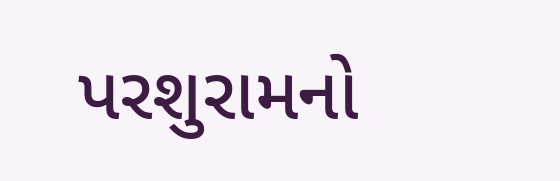પરશુરામનો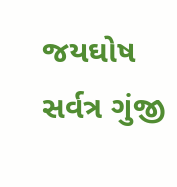જયઘોષ સર્વત્ર ગુંજી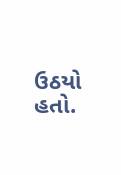ઉઠયો હતો.